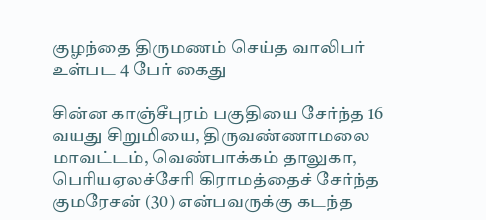குழந்தை திருமணம் செய்த வாலிபர் உள்பட 4 பேர் கைது

சின்ன காஞ்சீபுரம் பகுதியை சேர்ந்த 16 வயது சிறுமியை, திருவண்ணாமலை மாவட்டம், வெண்பாக்கம் தாலுகா, பெரியஏலச்சேரி கிராமத்தைச் சேர்ந்த குமரேசன் (30) என்பவருக்கு கடந்த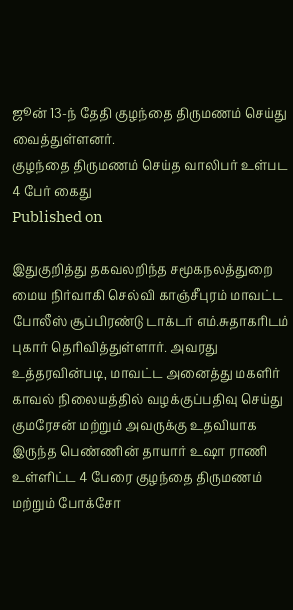ஜூன் 13-ந் தேதி குழந்தை திருமணம் செய்து வைத்துள்ளனர்.
குழந்தை திருமணம் செய்த வாலிபர் உள்பட 4 பேர் கைது
Published on

இதுகுறித்து தகவலறிந்த சமூகநலத்துறை மைய நிர்வாகி செல்வி காஞ்சீபுரம் மாவட்ட போலீஸ் சூப்பிரண்டு டாக்டர் எம்.சுதாகரிடம் புகார் தெரிவித்துள்ளார். அவரது உத்தரவின்படி, மாவட்ட அனைத்து மகளிர் காவல் நிலையத்தில் வழக்குப்பதிவு செய்து குமரேசன் மற்றும் அவருக்கு உதவியாக இருந்த பெண்ணின் தாயார் உஷா ராணி உள்ளிட்ட 4 பேரை குழந்தை திருமணம் மற்றும் போக்சோ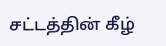சட்டத்தின் கீழ்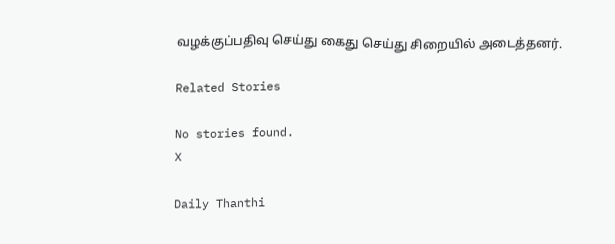வழக்குப்பதிவு செய்து கைது செய்து சிறையில் அடைத்தனர்.

Related Stories

No stories found.
X

Daily Thanthi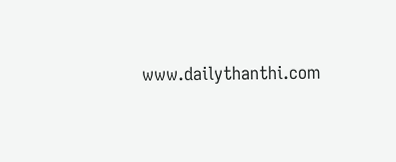www.dailythanthi.com